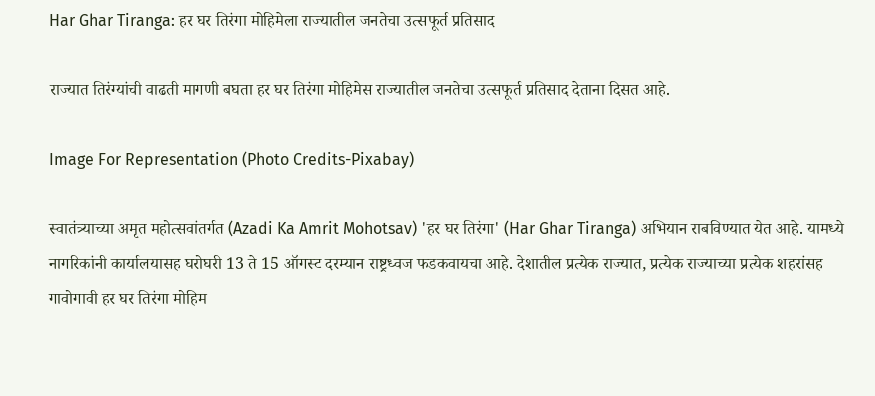Har Ghar Tiranga: हर घर तिरंगा मोहिमेला राज्यातील जनतेचा उत्सफूर्त प्रतिसाद

राज्यात तिरंग्यांची वाढती मागणी बघता हर घर तिरंगा मोहिमेस राज्यातील जनतेचा उत्सफूर्त प्रतिसाद देताना दिसत आहे.

Image For Representation (Photo Credits-Pixabay)

स्वातंत्र्याच्या अमृत महोत्सवांतर्गत (Azadi Ka Amrit Mohotsav) 'हर घर तिरंगा' (Har Ghar Tiranga) अभियान राबविण्यात येत आहे. यामध्ये नागरिकांनी कार्यालयासह घरोघरी 13 ते 15 ऑगस्ट दरम्यान राष्ट्रध्वज फडकवायचा आहे. देशातील प्रत्येक राज्यात, प्रत्येक राज्याच्या प्रत्येक शहरांसह गावोगावी हर घर तिरंगा मोहिम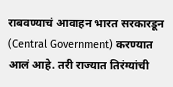राबवण्याचं आवाहन भारत सरकारडून (Central Government) करण्यात आलं आहे. तरी राज्यात तिरंग्यांची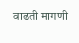वाढती मागणी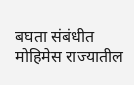बघता संबंधीत मोहिमेस राज्यातील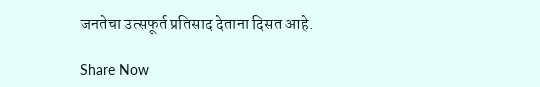जनतेचा उत्सफूर्त प्रतिसाद देताना दिसत आहे.

Share Now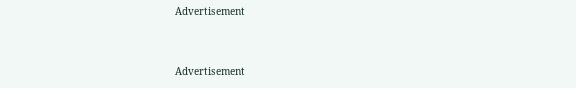Advertisement


Advertisement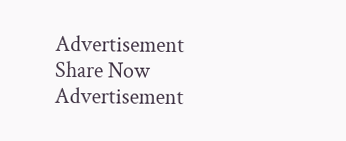Advertisement
Share Now
Advertisement